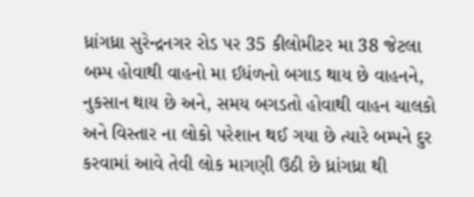ધ્રાંગધ્રા સુરેન્દ્રનગર રોડ પર 35 કીલોમીટર મા 38 જેટલા બમ્પ હોવાથી વાહનો મા ઈધંળનો બગાડ થાય છે વાહનને, નુકસાન થાય છે અને, સમય બગડતો હોવાથી વાહન ચાલકો અને વિસ્તાર ના લોકો પરેશાન થઈ ગયા છે ત્યારે બમ્પને દુર કરવામાં આવે તેવી લોક માગણી ઉઠી છે ધ્રાંગધ્રા થી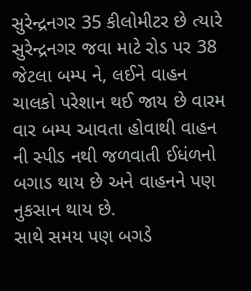સુરેન્દ્રનગર 35 કીલોમીટર છે ત્યારે સુરેન્દ્રનગર જવા માટે રોડ પર 38 જેટલા બમ્પ ને, લઈને વાહન ચાલકો પરેશાન થઈ જાય છે વારમ વાર બમ્પ આવતા હોવાથી વાહન ની સ્પીડ નથી જળવાતી ઈધંળનો બગાડ થાય છે અને વાહનને પણ નુકસાન થાય છે.
સાથે સમય પણ બગડે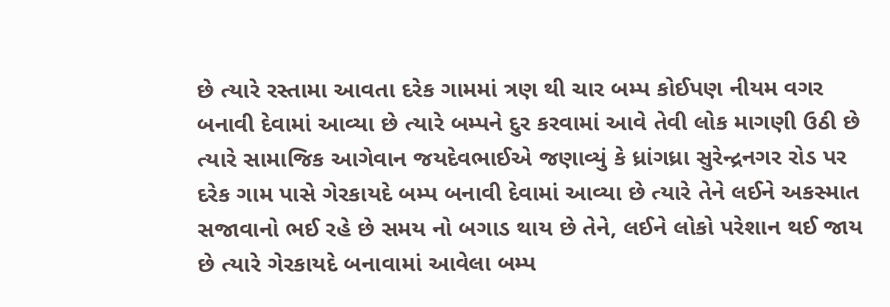છે ત્યારે રસ્તામા આવતા દરેક ગામમાં ત્રણ થી ચાર બમ્પ કોઈપણ નીયમ વગર બનાવી દેવામાં આવ્યા છે ત્યારે બમ્પને દુર કરવામાં આવે તેવી લોક માગણી ઉઠી છે ત્યારે સામાજિક આગેવાન જયદેવભાઈએ જણાવ્યું કે ધ્રાંગધ્રા સુરેન્દ્રનગર રોડ પર દરેક ગામ પાસે ગેરકાયદે બમ્પ બનાવી દેવામાં આવ્યા છે ત્યારે તેને લઈને અકસ્માત સજાવાનો ભઈ રહે છે સમય નો બગાડ થાય છે તેને, લઈને લોકો પરેશાન થઈ જાય છે ત્યારે ગેરકાયદે બનાવામાં આવેલા બમ્પ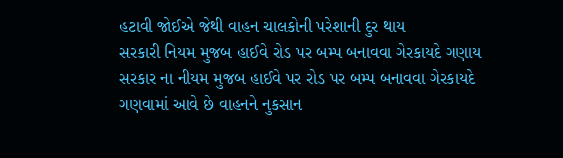હટાવી જોઈએ જેથી વાહન ચાલકોની પરેશાની દુર થાય
સરકારી નિયમ મુજબ હાઈવે રોડ પર બમ્પ બનાવવા ગેરકાયદે ગણાય
સરકાર ના નીયમ મુજબ હાઈવે પર રોડ પર બમ્પ બનાવવા ગેરકાયદે ગણવામાં આવે છે વાહનને નુકસાન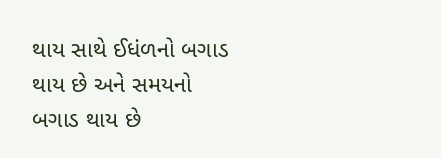થાય સાથે ઈધંળનો બગાડ થાય છે અને સમયનો બગાડ થાય છે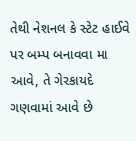તેથી નેશનલ કે સ્ટેટ હાઈવે પર બમ્પ બનાવવા મા આવે, તે ગેરકાયદે ગણવામાં આવે છે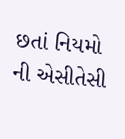છતાં નિયમો ની એસીતેસી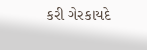કરી ગેરકાયદે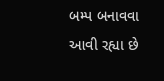બમ્પ બનાવવા આવી રહ્યા છે